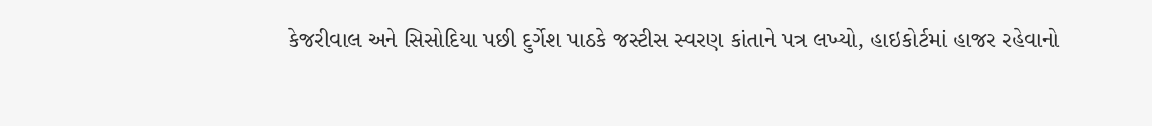કેજરીવાલ અને સિસોદિયા પછી દુર્ગેશ પાઠકે જસ્ટીસ સ્વરણ કાંતાને પત્ર લખ્યો, હાઇકોર્ટમાં હાજર રહેવાનો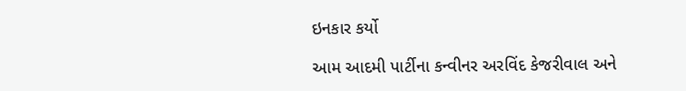ઇનકાર કર્યો

આમ આદમી પાર્ટીના કન્વીનર અરવિંદ કેજરીવાલ અને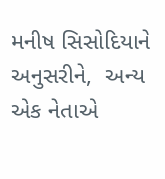મનીષ સિસોદિયાને અનુસરીને,  અન્ય એક નેતાએ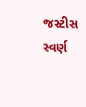જસ્ટીસ સ્વર્ણ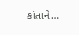કાંતાને…